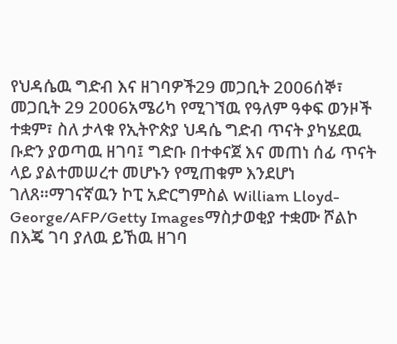የህዳሴዉ ግድብ እና ዘገባዎች29 መጋቢት 2006ሰኞ፣ መጋቢት 29 2006አሜሪካ የሚገኘዉ የዓለም ዓቀፍ ወንዞች ተቋም፣ ስለ ታላቁ የኢትዮጵያ ህዳሴ ግድብ ጥናት ያካሄደዉ ቡድን ያወጣዉ ዘገባ፤ ግድቡ በተቀናጀ እና መጠነ ሰፊ ጥናት ላይ ያልተመሠረተ መሆኑን የሚጠቁም እንደሆነ ገለጸ።ማገናኛዉን ኮፒ አድርግምስል William Lloyd-George/AFP/Getty Imagesማስታወቂያ ተቋሙ ሾልኮ በእጄ ገባ ያለዉ ይኸዉ ዘገባ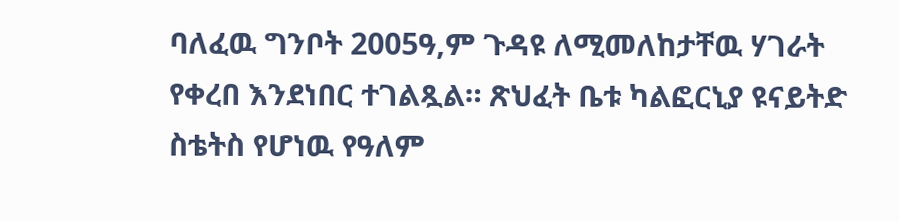ባለፈዉ ግንቦት 2005ዓ,ም ጉዳዩ ለሚመለከታቸዉ ሃገራት የቀረበ እንደነበር ተገልጿል። ጽህፈት ቤቱ ካልፎርኒያ ዩናይትድ ስቴትስ የሆነዉ የዓለም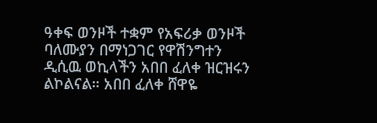ዓቀፍ ወንዞች ተቋም የአፍሪቃ ወንዞች ባለሙያን በማነጋገር የዋሽንግተን ዲሲዉ ወኪላችን አበበ ፈለቀ ዝርዝሩን ልኮልናል። አበበ ፈለቀ ሸዋዬ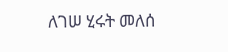ለገሠ ሂሩት መለሰ